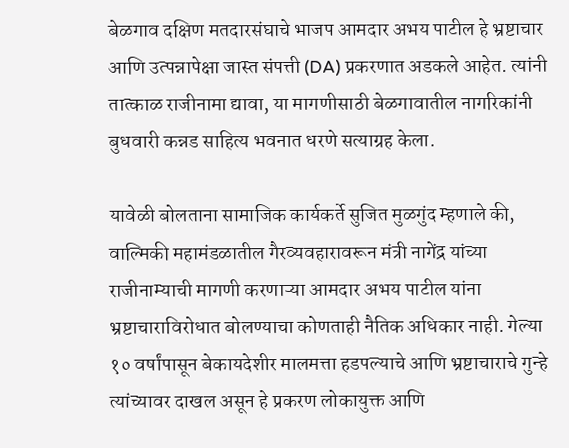बेळगाव दक्षिण मतदारसंघाचे भाजप आमदार अभय पाटील हे भ्रष्टाचार आणि उत्पन्नापेक्षा जास्त संपत्ती (DA) प्रकरणात अडकले आहेत. त्यांनी तात्काळ राजीनामा द्यावा, या मागणीसाठी बेळगावातील नागरिकांनी बुधवारी कन्नड साहित्य भवनात धरणे सत्याग्रह केला.

यावेळी बोलताना सामाजिक कार्यकर्ते सुजित मुळगुंद म्हणाले की, वाल्मिकी महामंडळातील गैरव्यवहारावरून मंत्री नागेंद्र यांच्या राजीनाम्याची मागणी करणाऱ्या आमदार अभय पाटील यांना भ्रष्टाचाराविरोधात बोलण्याचा कोणताही नैतिक अधिकार नाही. गेल्या १० वर्षांपासून बेकायदेशीर मालमत्ता हडपल्याचे आणि भ्रष्टाचाराचे गुन्हे त्यांच्यावर दाखल असून हे प्रकरण लोकायुक्त आणि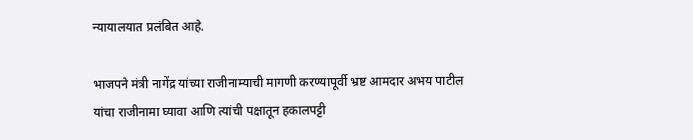न्यायालयात प्रलंबित आहे.

भाजपने मंत्री नागेंद्र यांच्या राजीनाम्याची मागणी करण्यापूर्वी भ्रष्ट आमदार अभय पाटील यांचा राजीनामा घ्यावा आणि त्यांची पक्षातून हकालपट्टी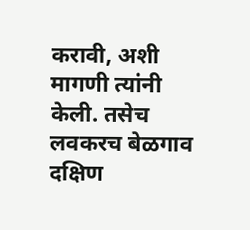करावी, अशी मागणी त्यांनी केली. तसेच लवकरच बेळगाव दक्षिण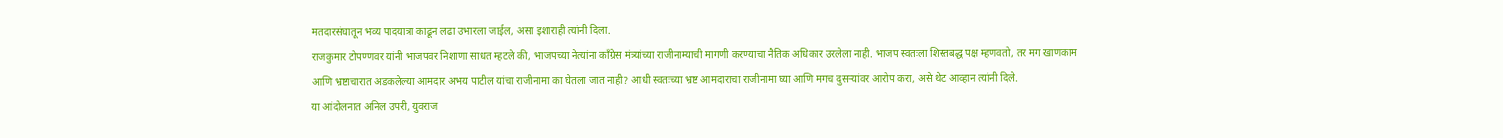मतदारसंघातून भव्य पादयात्रा काढून लढा उभारला जाईल, असा इशाराही त्यांनी दिला.
राजकुमार टोपण्णवर यांनी भाजपवर निशाणा साधत म्हटले की, भाजपच्या नेत्यांना काँग्रेस मंत्र्यांच्या राजीनाम्याची मागणी करण्याचा नैतिक अधिकार उरलेला नाही. भाजप स्वतःला शिस्तबद्ध पक्ष म्हणवतो, तर मग खाणकाम आणि भ्रष्टाचारात अडकलेल्या आमदार अभय पाटील यांचा राजीनामा का घेतला जात नाही? आधी स्वतःच्या भ्रष्ट आमदाराचा राजीनामा घ्या आणि मगच दुसऱ्यांवर आरोप करा, असे थेट आव्हान त्यांनी दिले.
या आंदोलनात अनिल उपरी, युवराज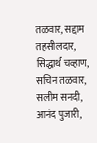तळवार, सद्दाम तहसीलदार, सिद्धार्थ चव्हाण, सचिन तळवार, सलीम सनदी, आनंद पुजारी,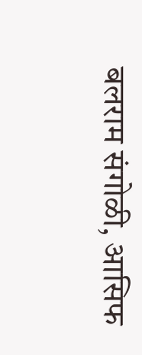बलराम संगोळी, आसिफ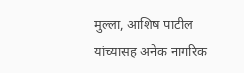मुल्ला, आशिष पाटील यांच्यासह अनेक नागरिक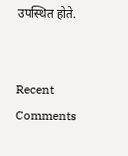उपस्थित होते.


Recent Comments